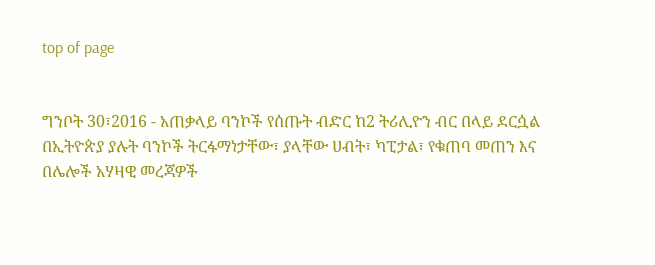top of page


ግንቦት 30፣2016 - አጠቃላይ ባንኮች የሰጡት ብድር ከ2 ትሪሊዮን ብር በላይ ደርሷል
በኢትዮጵያ ያሉት ባንኮች ትርፋማነታቸው፣ ያላቸው ሀብት፣ ካፒታል፣ የቁጠባ መጠን እና በሌሎች አሃዛዊ መረጃዎች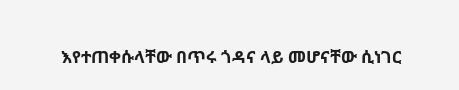እየተጠቀሱላቸው በጥሩ ጎዳና ላይ መሆናቸው ሲነገር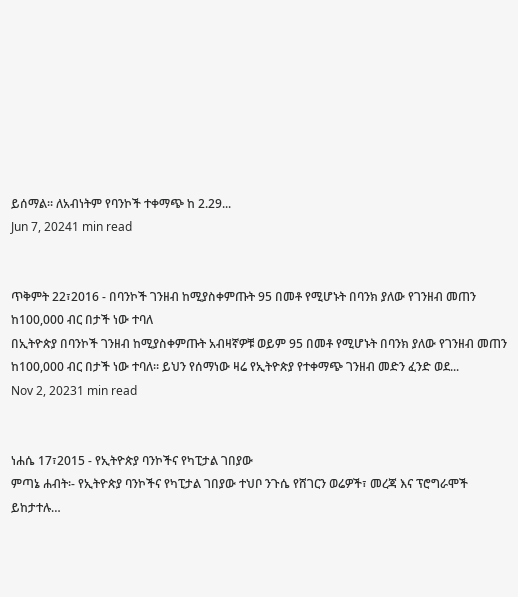ይሰማል፡፡ ለአብነትም የባንኮች ተቀማጭ ከ 2.29...
Jun 7, 20241 min read


ጥቅምት 22፣2016 - በባንኮች ገንዘብ ከሚያስቀምጡት 95 በመቶ የሚሆኑት በባንክ ያለው የገንዘብ መጠን ከ100,000 ብር በታች ነው ተባለ
በኢትዮጵያ በባንኮች ገንዘብ ከሚያስቀምጡት አብዛኛዎቹ ወይም 95 በመቶ የሚሆኑት በባንክ ያለው የገንዘብ መጠን ከ100,000 ብር በታች ነው ተባለ። ይህን የሰማነው ዛሬ የኢትዮጵያ የተቀማጭ ገንዘብ መድን ፈንድ ወደ...
Nov 2, 20231 min read


ነሐሴ 17፣2015 - የኢትዮጵያ ባንኮችና የካፒታል ገበያው
ምጣኔ ሐብት፡- የኢትዮጵያ ባንኮችና የካፒታል ገበያው ተህቦ ንጉሴ የሸገርን ወሬዎች፣ መረጃ እና ፕሮግራሞች ይከታተሉ…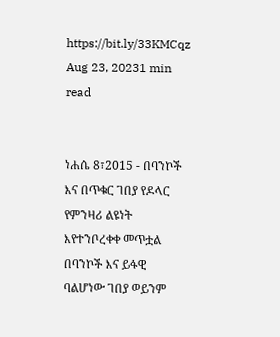https://bit.ly/33KMCqz
Aug 23, 20231 min read


ነሐሴ 8፣2015 - በባንኮች እና በጥቁር ገበያ የዶላር የምንዛሪ ልዩነት እየተንቦረቀቀ መጥቷል
በባንኮች እና ይፋዊ ባልሆነው ገበያ ወይንም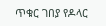ጥቁር ገበያ የዶላር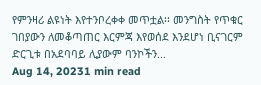የምንዛሪ ልዩነት እየተንቦረቀቀ መጥቷል፡፡ መንግስት የጥቁር ገበያውን ለመቆጣጠር እርምጃ እየወሰደ እንደሆነ ቢናገርም ድርጊቱ በአደባባይ ሊያውም ባንኮችን...
Aug 14, 20231 min read